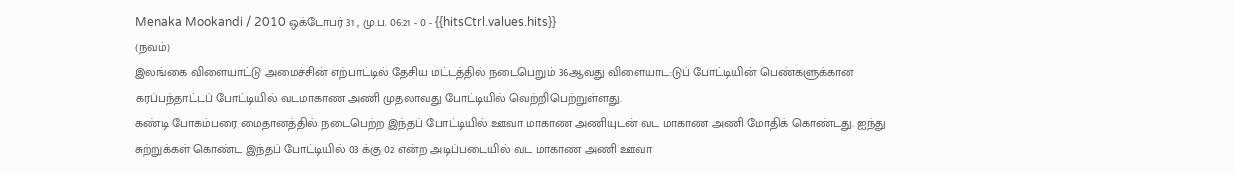Menaka Mookandi / 2010 ஒக்டோபர் 31 , மு.ப. 06:21 - 0 - {{hitsCtrl.values.hits}}
(நவம்)
இலங்கை விளையாட்டு அமைச்சின் எற்பாட்டில் தேசிய மட்டத்தில் நடைபெறும் 36ஆவது விளையாட:டுப் போட்டியின் பெண்களுக்கான கரப்பந்தாட்டப் போட்டியில் வடமாகாண அணி முதலாவது போட்டியில் வெற்றிபெற்றுள்ளது.
கண்டி போகம்பரை மைதானத்தில் நடைபெற்ற இந்தப் போட்டியில் ஊவா மாகாண அணியுடன் வட மாகாண அணி மோதிக் கொண்டது. ஐந்து சுற்றுக்கள் கொண்ட இந்தப் போட்டியில் 03 க்கு 02 என்ற அடிப்படையில் வட மாகாண அணி ஊவா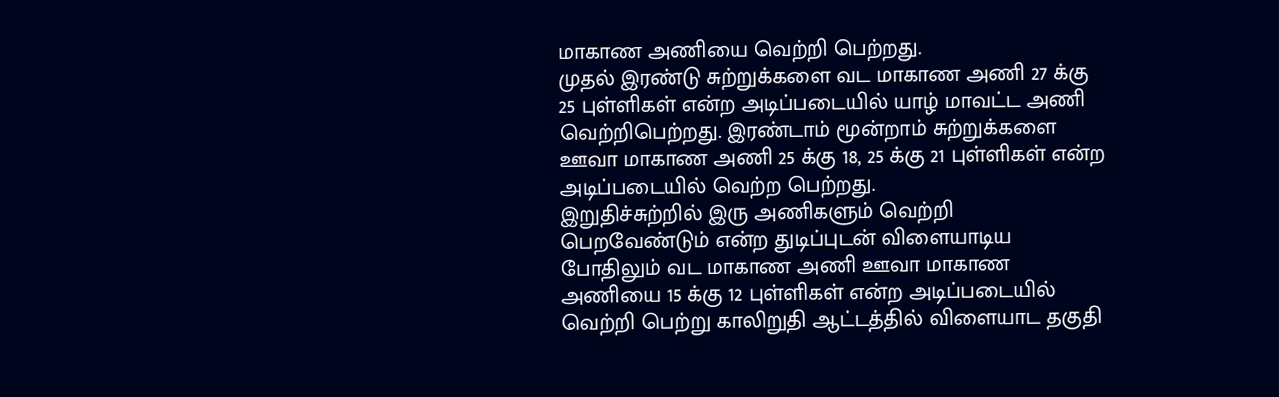மாகாண அணியை வெற்றி பெற்றது.
முதல் இரண்டு சுற்றுக்களை வட மாகாண அணி 27 க்கு 25 புள்ளிகள் என்ற அடிப்படையில் யாழ் மாவட்ட அணி வெற்றிபெற்றது. இரண்டாம் மூன்றாம் சுற்றுக்களை ஊவா மாகாண அணி 25 க்கு 18, 25 க்கு 21 புள்ளிகள் என்ற அடிப்படையில் வெற்ற பெற்றது.
இறுதிச்சுற்றில் இரு அணிகளும் வெற்றி பெறவேண்டும் என்ற துடிப்புடன் விளையாடிய போதிலும் வட மாகாண அணி ஊவா மாகாண அணியை 15 க்கு 12 புள்ளிகள் என்ற அடிப்படையில் வெற்றி பெற்று காலிறுதி ஆட்டத்தில் விளையாட தகுதி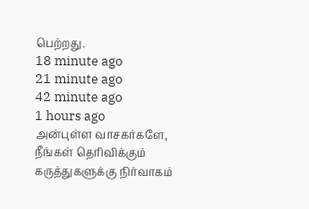பெற்றது.
18 minute ago
21 minute ago
42 minute ago
1 hours ago
அன்புள்ள வாசகர்களே,
நீங்கள் தெரிவிக்கும் கருத்துகளுக்கு நிர்வாகம்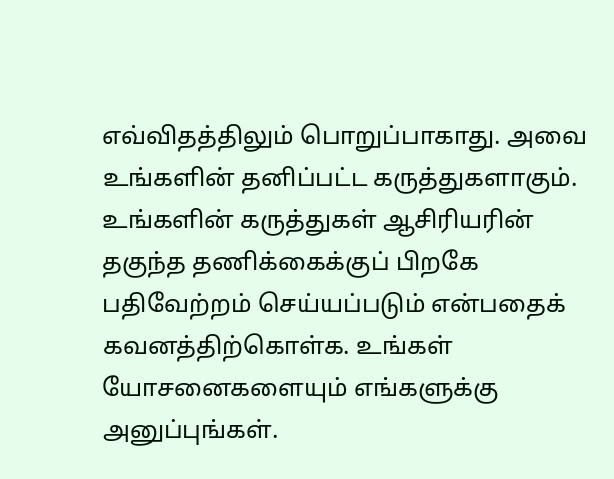எவ்விதத்திலும் பொறுப்பாகாது. அவை உங்களின் தனிப்பட்ட கருத்துகளாகும். உங்களின் கருத்துகள் ஆசிரியரின் தகுந்த தணிக்கைக்குப் பிறகே பதிவேற்றம் செய்யப்படும் என்பதைக் கவனத்திற்கொள்க. உங்கள் யோசனைகளையும் எங்களுக்கு அனுப்புங்கள்.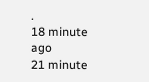.
18 minute ago
21 minute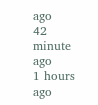ago
42 minute ago
1 hours ago